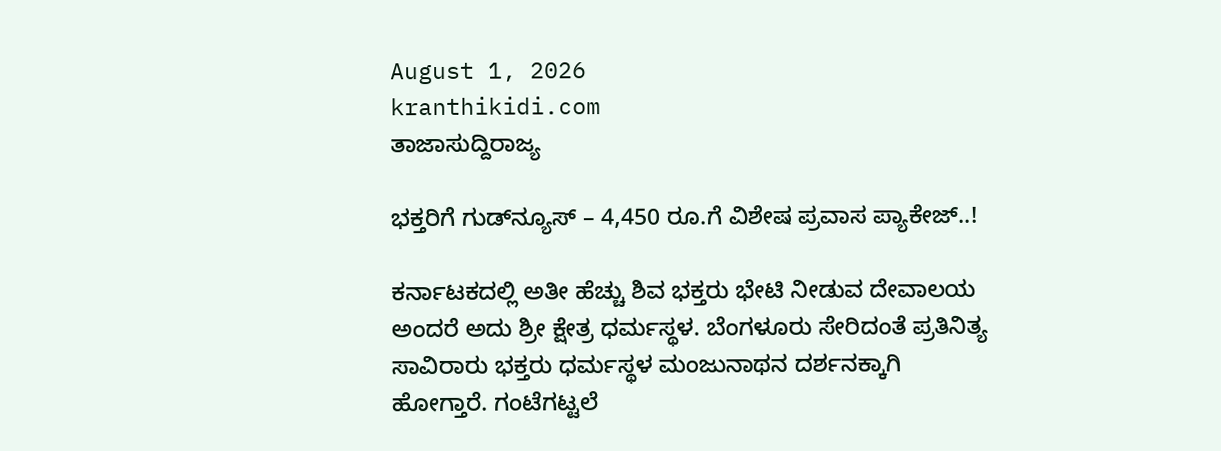August 1, 2026
kranthikidi.com
ತಾಜಾಸುದ್ದಿರಾಜ್ಯ

ಭಕ್ತರಿಗೆ ಗುಡ್‌ನ್ಯೂಸ್ – 4,450 ರೂ.ಗೆ ವಿಶೇಷ ಪ್ರವಾಸ ಪ್ಯಾಕೇಜ್‌..!

ಕರ್ನಾಟಕದಲ್ಲಿ ಅತೀ ಹೆಚ್ಚು ಶಿವ ಭಕ್ತರು ಭೇಟಿ ನೀಡುವ ದೇವಾಲಯ ಅಂದರೆ ಅದು ಶ್ರೀ ಕ್ಷೇತ್ರ ಧರ್ಮಸ್ಥಳ. ಬೆಂಗಳೂರು ಸೇರಿದಂತೆ ಪ್ರತಿನಿತ್ಯ ಸಾವಿರಾರು ಭಕ್ತರು ಧರ್ಮಸ್ಥಳ ಮಂಜುನಾಥನ ದರ್ಶನಕ್ಕಾಗಿ ಹೋಗ್ತಾರೆ. ಗಂಟೆಗಟ್ಟಲೆ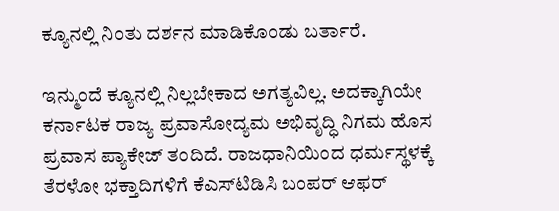ಕ್ಯೂನಲ್ಲಿ ನಿಂತು ದರ್ಶನ ಮಾಡಿಕೊಂಡು ಬರ್ತಾರೆ.

ಇನ್ಮುಂದೆ ಕ್ಯೂನಲ್ಲಿ ನಿಲ್ಲಬೇಕಾದ ಅಗತ್ಯವಿಲ್ಲ. ಅದಕ್ಕಾಗಿಯೇ ಕರ್ನಾಟಕ ರಾಜ್ಯ ಪ್ರವಾಸೋದ್ಯಮ ಅಭಿವೃದ್ಧಿ ನಿಗಮ ಹೊಸ ಪ್ರವಾಸ ಪ್ಯಾಕೇಜ್‌ ತಂದಿದೆ. ರಾಜಧಾನಿಯಿಂದ ಧರ್ಮಸ್ಥಳಕ್ಕೆ ತೆರಳೋ ಭಕ್ತಾದಿಗಳಿಗೆ ಕೆಎಸ್‌ಟಿಡಿಸಿ ಬಂಪರ್‌ ಆಫರ್‌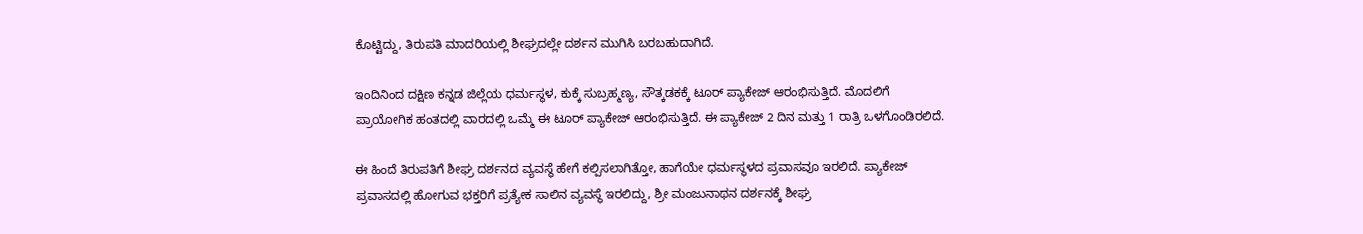ಕೊಟ್ಟಿದ್ದು, ತಿರುಪತಿ ಮಾದರಿಯಲ್ಲಿ ಶೀಘ್ರದಲ್ಲೇ ದರ್ಶನ ಮುಗಿಸಿ ಬರಬಹುದಾಗಿದೆ.

ಇಂದಿನಿಂದ ದಕ್ಷಿಣ ಕನ್ನಡ ಜಿಲ್ಲೆಯ ಧರ್ಮಸ್ಥಳ, ಕುಕ್ಕೆ ಸುಬ್ರಹ್ಮಣ್ಯ, ಸೌತ್ಕಡಕಕ್ಕೆ ಟೂರ್ ಪ್ಯಾಕೇಜ್ ಆರಂಭಿಸುತ್ತಿದೆ. ಮೊದಲಿಗೆ ಪ್ರಾಯೋಗಿಕ ಹಂತದಲ್ಲಿ ವಾರದಲ್ಲಿ ಒಮ್ಮೆ ಈ ಟೂರ್ ಪ್ಯಾಕೇಜ್ ಆರಂಭಿಸುತ್ತಿದೆ. ಈ ಪ್ಯಾಕೇಜ್ 2 ದಿನ ಮತ್ತು 1 ರಾತ್ರಿ ಒಳಗೊಂಡಿರಲಿದೆ.

ಈ ಹಿಂದೆ ತಿರುಪತಿಗೆ ಶೀಘ್ರ ದರ್ಶನದ ವ್ಯವಸ್ಥೆ ಹೇಗೆ ಕಲ್ಪಿಸಲಾಗಿತ್ತೋ, ಹಾಗೆಯೇ ಧರ್ಮಸ್ಥಳದ ಪ್ರವಾಸವೂ ಇರಲಿದೆ. ಪ್ಯಾಕೇಜ್‌ ಪ್ರವಾಸದಲ್ಲಿ ಹೋಗುವ ಭಕ್ತರಿಗೆ ಪ್ರತ್ಯೇಕ ಸಾಲಿನ ವ್ಯವಸ್ಥೆ ಇರಲಿದ್ದು, ಶ್ರೀ ಮಂಜುನಾಥನ ದರ್ಶನಕ್ಕೆ ಶೀಘ್ರ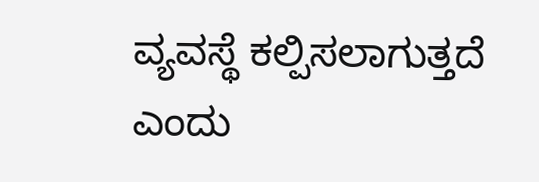ವ್ಯವಸ್ಥೆ ಕಲ್ಪಿಸಲಾಗುತ್ತದೆ ಎಂದು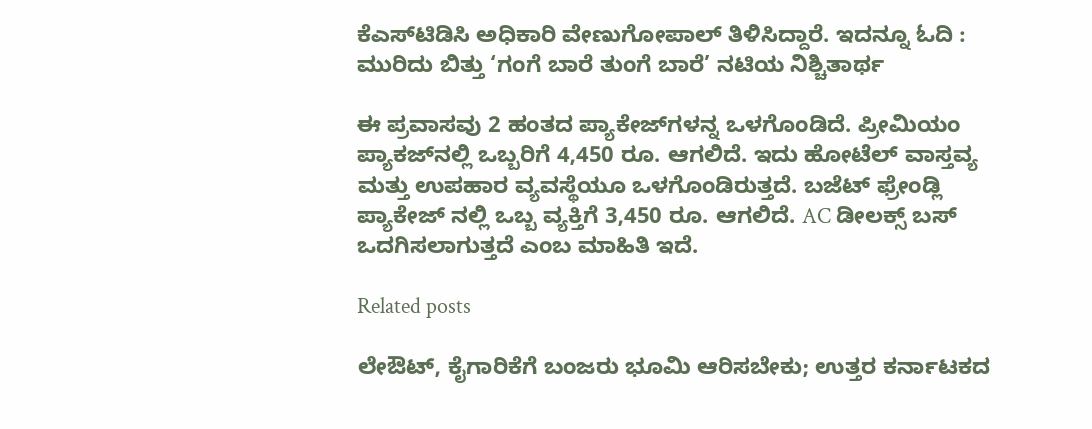ಕೆಎಸ್‌ಟಿಡಿಸಿ ಅಧಿಕಾರಿ ವೇಣುಗೋಪಾಲ್ ತಿಳಿಸಿದ್ದಾರೆ. ಇದನ್ನೂ ಓದಿ : ಮುರಿದು ಬಿತ್ತು ‘ಗಂಗೆ ಬಾರೆ ತುಂಗೆ ಬಾರೆ’ ನಟಿಯ ನಿಶ್ಚಿತಾರ್ಥ

ಈ ಪ್ರವಾಸವು 2 ಹಂತದ ಪ್ಯಾಕೇಜ್‌ಗಳನ್ನ ಒಳಗೊಂಡಿದೆ. ಪ್ರೀಮಿಯಂ ಪ್ಯಾಕಜ್‌ನಲ್ಲಿ ಒಬ್ಬರಿಗೆ 4,450 ರೂ. ಆಗಲಿದೆ. ಇದು ಹೋಟೆಲ್ ವಾಸ್ತವ್ಯ ಮತ್ತು ಉಪಹಾರ ವ್ಯವಸ್ಥೆಯೂ ಒಳಗೊಂಡಿರುತ್ತದೆ. ಬಜೆಟ್ ಫ್ರೇಂಡ್ಲಿ ಪ್ಯಾಕೇಜ್ ನಲ್ಲಿ ಒಬ್ಬ ವ್ಯಕ್ತಿಗೆ 3,450 ರೂ. ಆಗಲಿದೆ. AC ಡೀಲಕ್ಸ್ ಬಸ್‌ ಒದಗಿಸಲಾಗುತ್ತದೆ ಎಂಬ ಮಾಹಿತಿ ಇದೆ.

Related posts

ಲೇಔಟ್‌, ಕೈಗಾರಿಕೆಗೆ ಬಂಜರು ಭೂಮಿ ಆರಿಸಬೇಕು; ಉತ್ತರ ಕರ್ನಾಟಕದ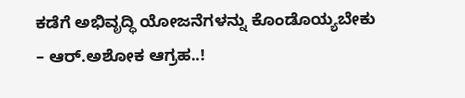ಕಡೆಗೆ ಅಭಿವೃದ್ಧಿ ಯೋಜನೆಗಳನ್ನು ಕೊಂಡೊಯ್ಯಬೇಕು – ಆರ್‌.ಅಶೋಕ ಆಗ್ರಹ..!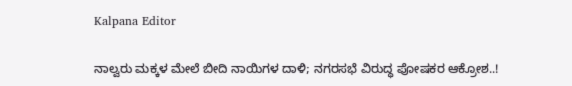Kalpana Editor

ನಾಲ್ವರು ಮಕ್ಕಳ ಮೇಲೆ ಬೀದಿ ನಾಯಿಗಳ ದಾಳಿ; ನಗರಸಭೆ ವಿರುದ್ಧ ಪೋಷಕರ ಆಕ್ರೋಶ..!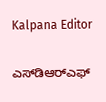Kalpana Editor

ಎಸ್‌ಡಿಆರ್‌ಎಫ್‌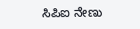ಸಿಪಿಐ ನೇಣು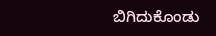ಬಿಗಿದುಕೊಂಡು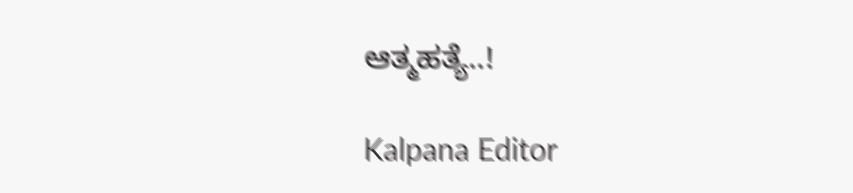ಆತ್ಮಹತ್ಯೆ..!

Kalpana Editor